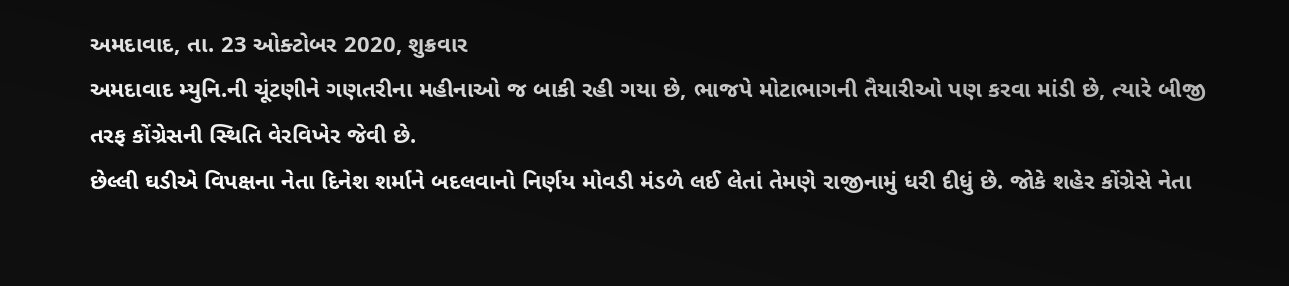અમદાવાદ, તા. 23 ઓક્ટોબર 2020, શુક્રવાર
અમદાવાદ મ્યુનિ.ની ચૂંટણીને ગણતરીના મહીનાઓ જ બાકી રહી ગયા છે, ભાજપે મોટાભાગની તૈયારીઓ પણ કરવા માંડી છે, ત્યારે બીજી તરફ કોંગ્રેસની સ્થિતિ વેરવિખેર જેવી છે.
છેલ્લી ઘડીએ વિપક્ષના નેતા દિનેશ શર્માને બદલવાનો નિર્ણય મોવડી મંડળે લઈ લેતાં તેમણે રાજીનામું ધરી દીધું છે. જોકે શહેર કોંગ્રેસે નેતા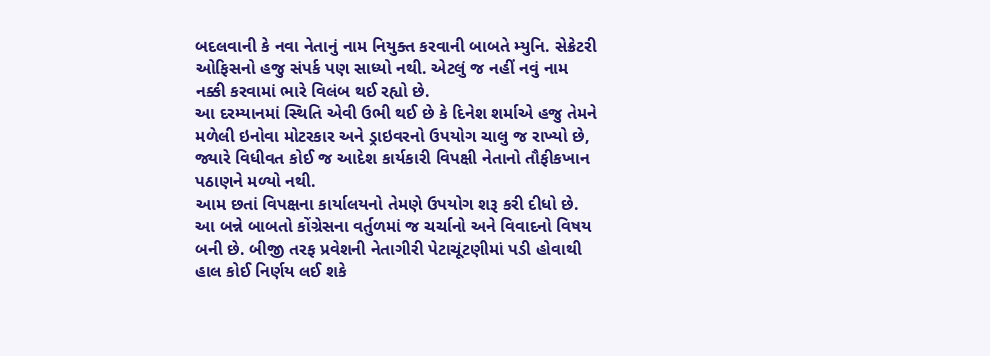બદલવાની કે નવા નેતાનું નામ નિયુક્ત કરવાની બાબતે મ્યુનિ. સેક્રેટરી ઓફિસનો હજુ સંપર્ક પણ સાધ્યો નથી. એટલું જ નહીં નવું નામ નક્કી કરવામાં ભારે વિલંબ થઈ રહ્યો છે.
આ દરમ્યાનમાં સ્થિતિ એવી ઉભી થઈ છે કે દિનેશ શર્માએ હજુ તેમને મળેલી ઇનોવા મોટરકાર અને ડ્રાઇવરનો ઉપયોગ ચાલુ જ રાખ્યો છે, જ્યારે વિધીવત કોઈ જ આદેશ કાર્યકારી વિપક્ષી નેતાનો તૌફીકખાન પઠાણને મળ્યો નથી.
આમ છતાં વિપક્ષના કાર્યાલયનો તેમણે ઉપયોગ શરૂ કરી દીધો છે. આ બન્ને બાબતો કોંગ્રેસના વર્તુળમાં જ ચર્ચાનો અને વિવાદનો વિષય બની છે. બીજી તરફ પ્રવેશની નેતાગીરી પેટાચૂંટણીમાં પડી હોવાથી હાલ કોઈ નિર્ણય લઈ શકે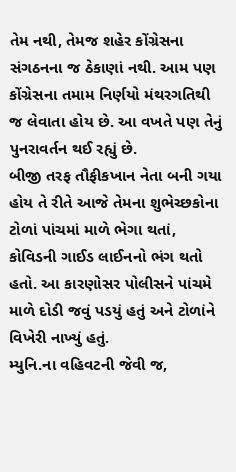તેમ નથી, તેમજ શહેર કોંગ્રેસના સંગઠનના જ ઠેકાણાં નથી. આમ પણ કોંગ્રેસના તમામ નિર્ણયો મંથરગતિથી જ લેવાતા હોય છે. આ વખતે પણ તેનું પુનરાવર્તન થઈ રહ્યું છે.
બીજી તરફ તૌફીકખાન નેતા બની ગયા હોય તે રીતે આજે તેમના શુભેચ્છકોના ટોળાં પાંચમાં માળે ભેગા થતાં, કોવિડની ગાઈડ લાઈનનો ભંગ થતો હતો. આ કારણોસર પોલીસને પાંચમે માળે દોડી જવું પડયું હતું અને ટોળાંને વિખેરી નાખ્યું હતું.
મ્યુનિ.ના વહિવટની જેવી જ,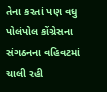તેના કરતાં પણ વધુ પોલંપોલ કોંગ્રેસના સંગઠનના વહિવટમાં ચાલી રહી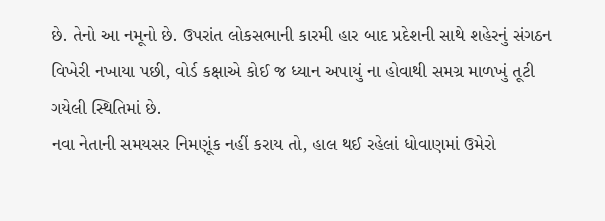છે. તેનો આ નમૂનો છે. ઉપરાંત લોકસભાની કારમી હાર બાદ પ્રદેશની સાથે શહેરનું સંગઠન વિખેરી નખાયા પછી, વોર્ડ કક્ષાએ કોઈ જ ધ્યાન અપાયું ના હોવાથી સમગ્ર માળખું તૂટી ગયેલી સ્થિતિમાં છે.
નવા નેતાની સમયસર નિમણૂંક નહીં કરાય તો, હાલ થઈ રહેલાં ધોવાણમાં ઉમેરો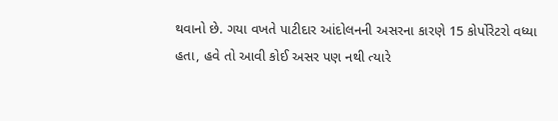થવાનો છે. ગયા વખતે પાટીદાર આંદોલનની અસરના કારણે 15 કોર્પોરેટરો વધ્યા હતા, હવે તો આવી કોઈ અસર પણ નથી ત્યારે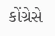કોંગ્રેસે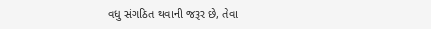વધુ સંગઠિત થવાની જરૂર છે, તેવા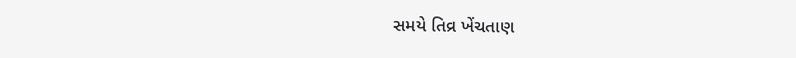સમયે તિવ્ર ખેંચતાણ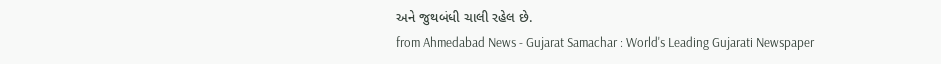અને જુથબંધી ચાલી રહેલ છે.
from Ahmedabad News - Gujarat Samachar : World's Leading Gujarati Newspaper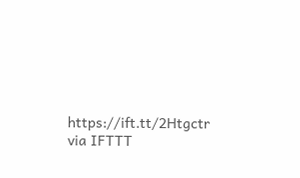https://ift.tt/2Htgctr
via IFTTT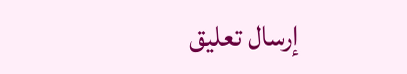إرسال تعليق